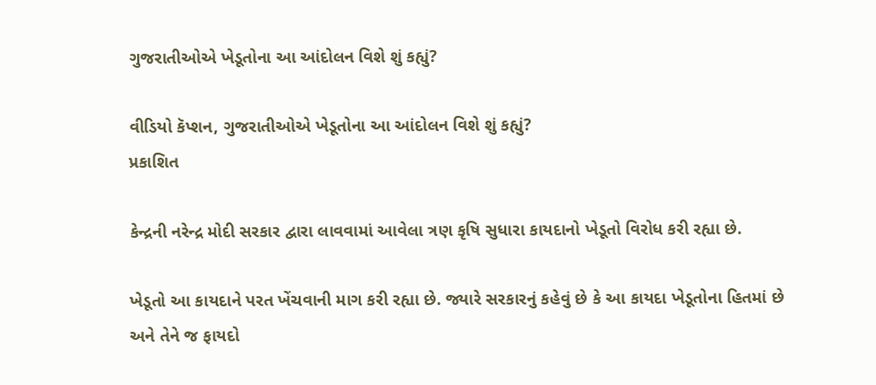ગુજરાતીઓએ ખેડૂતોના આ આંદોલન વિશે શું કહ્યું?

વીડિયો કૅપ્શન, ગુજરાતીઓએ ખેડૂતોના આ આંદોલન વિશે શું કહ્યું?
પ્રકાશિત

કેન્દ્રની નરેન્દ્ર મોદી સરકાર દ્વારા લાવવામાં આવેલા ત્રણ કૃષિ સુધારા કાયદાનો ખેડૂતો વિરોધ કરી રહ્યા છે.

ખેડૂતો આ કાયદાને પરત ખેંચવાની માગ કરી રહ્યા છે. જ્યારે સરકારનું કહેવું છે કે આ કાયદા ખેડૂતોના હિતમાં છે અને તેને જ ફાયદો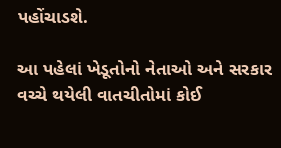પહોંચાડશે.

આ પહેલાં ખેડૂતોનો નેતાઓ અને સરકાર વચ્ચે થયેલી વાતચીતોમાં કોઈ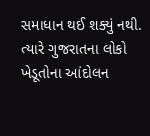સમાધાન થઈ શક્યું નથી. ત્યારે ગુજરાતના લોકો ખેડૂતોના આંદોલન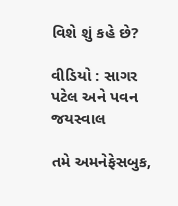વિશે શું કહે છે?

વીડિયો : સાગર પટેલ અને પવન જયસ્વાલ

તમે અમનેફેસબુક,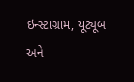ઇન્સ્ટાગ્રામ, યૂટ્યૂબ અને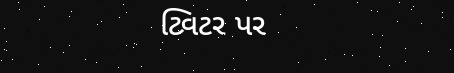ટ્વિટર પર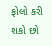ફોલો કરી શકો છો